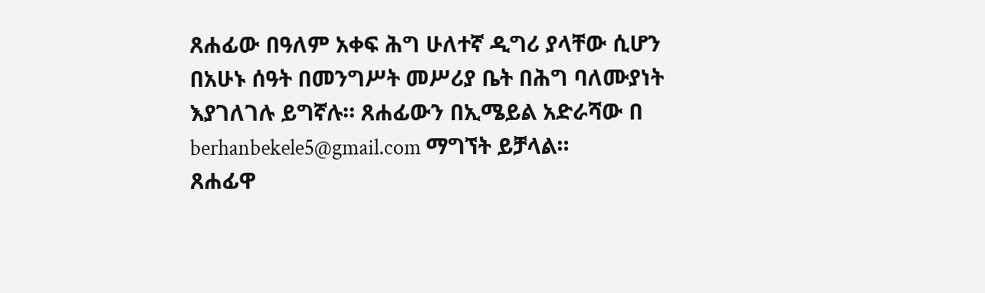ጸሐፊው በዓለም አቀፍ ሕግ ሁለተኛ ዲግሪ ያላቸው ሲሆን በአሁኑ ሰዓት በመንግሥት መሥሪያ ቤት በሕግ ባለሙያነት እያገለገሉ ይግኛሉ። ጸሐፊውን በኢሜይል አድራሻው በ berhanbekele5@gmail.com ማግኘት ይቻላል።
ጸሐፊዋ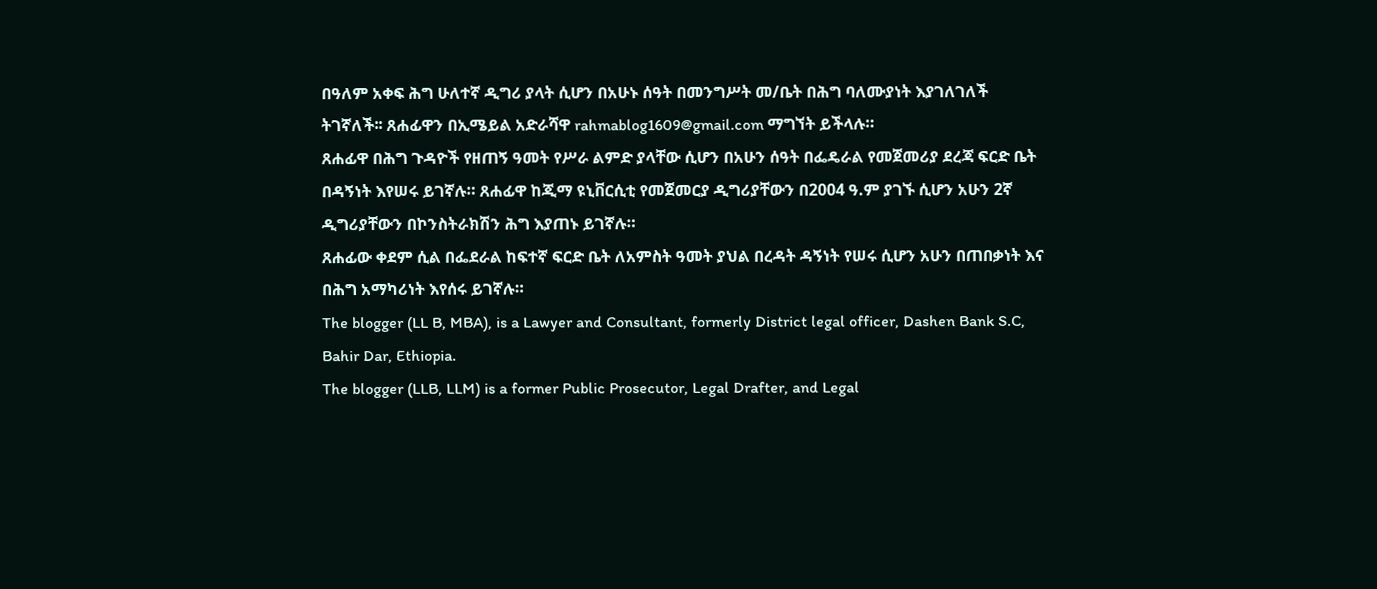በዓለም አቀፍ ሕግ ሁለተኛ ዲግሪ ያላት ሲሆን በአሁኑ ሰዓት በመንግሥት መ/ቤት በሕግ ባለሙያነት እያገለገለች ትገኛለች፡፡ ጸሐፊዋን በኢሜይል አድራሻዋ rahmablog1609@gmail.com ማግኘት ይችላሉ።
ጸሐፊዋ በሕግ ጉዳዮች የዘጠኝ ዓመት የሥራ ልምድ ያላቸው ሲሆን በአሁን ሰዓት በፌዴራል የመጀመሪያ ደረጃ ፍርድ ቤት በዳኝነት እየሠሩ ይገኛሉ። ጸሐፊዋ ከጂማ ዩኒቨርሲቲ የመጀመርያ ዲግሪያቸውን በ2004 ዓ.ም ያገኙ ሲሆን አሁን 2ኛ ዲግሪያቸውን በኮንስትራክሽን ሕግ እያጠኑ ይገኛሉ።
ጸሐፊው ቀደም ሲል በፌደራል ከፍተኛ ፍርድ ቤት ለአምስት ዓመት ያህል በረዳት ዳኝነት የሠሩ ሲሆን አሁን በጠበቃነት እና በሕግ አማካሪነት እየሰሩ ይገኛሉ።
The blogger (LL B, MBA), is a Lawyer and Consultant, formerly District legal officer, Dashen Bank S.C, Bahir Dar, Ethiopia.
The blogger (LLB, LLM) is a former Public Prosecutor, Legal Drafter, and Legal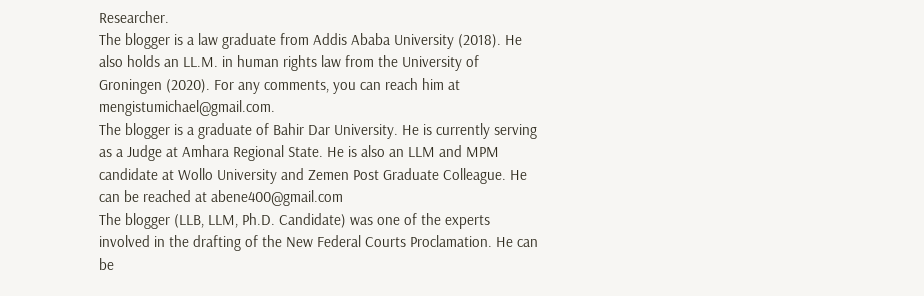Researcher.
The blogger is a law graduate from Addis Ababa University (2018). He also holds an LL.M. in human rights law from the University of Groningen (2020). For any comments, you can reach him at mengistumichael@gmail.com.
The blogger is a graduate of Bahir Dar University. He is currently serving as a Judge at Amhara Regional State. He is also an LLM and MPM candidate at Wollo University and Zemen Post Graduate Colleague. He can be reached at abene400@gmail.com
The blogger (LLB, LLM, Ph.D. Candidate) was one of the experts involved in the drafting of the New Federal Courts Proclamation. He can be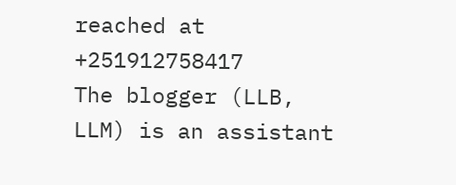reached at +251912758417
The blogger (LLB, LLM) is an assistant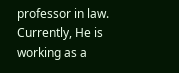professor in law. Currently, He is working as a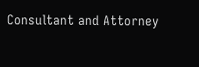Consultant and Attorney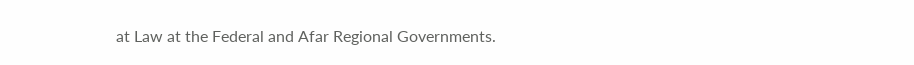at Law at the Federal and Afar Regional Governments.